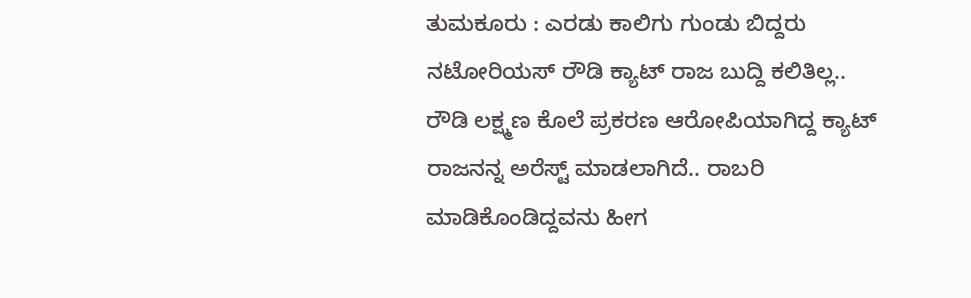ತುಮಕೂರು : ಎರಡು ಕಾಲಿಗು ಗುಂಡು ಬಿದ್ದರು ನಟೋರಿಯಸ್ ರೌಡಿ ಕ್ಯಾಟ್ ರಾಜ ಬುದ್ದಿ ಕಲಿತಿಲ್ಲ..
ರೌಡಿ ಲಕ್ಷ್ಮಣ ಕೊಲೆ ಪ್ರಕರಣ ಆರೋಪಿಯಾಗಿದ್ದ ಕ್ಯಾಟ್ ರಾಜನನ್ನ ಅರೆಸ್ಟ್ ಮಾಡಲಾಗಿದೆ.. ರಾಬರಿ ಮಾಡಿಕೊಂಡಿದ್ದವನು ಹೀಗ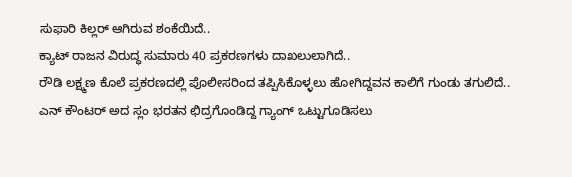ಸುಫಾರಿ ಕಿಲ್ಲರ್ ಆಗಿರುವ ಶಂಕೆಯಿದೆ..
ಕ್ಯಾಟ್ ರಾಜನ ವಿರುದ್ಧ ಸುಮಾರು 40 ಪ್ರಕರಣಗಳು ದಾಖಲುಲಾಗಿದೆ..
ರೌಡಿ ಲಕ್ಷ್ಮಣ ಕೊಲೆ ಪ್ರಕರಣದಲ್ಲಿ ಪೊಲೀಸರಿಂದ ತಪ್ಪಿಸಿಕೊಳ್ಳಲು ಹೋಗಿದ್ದವನ ಕಾಲಿಗೆ ಗುಂಡು ತಗುಲಿದೆ..
ಎನ್ ಕೌಂಟರ್ ಅದ ಸ್ಲಂ ಭರತನ ಛಿದ್ರಗೊಂಡಿದ್ದ ಗ್ಯಾಂಗ್ ಒಟ್ಟುಗೂಡಿಸಲು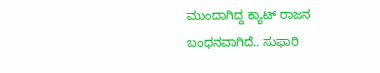ಮುಂದಾಗಿದ್ದ ಕ್ಯಾಟ್ ರಾಜನ ಬಂಧನವಾಗಿದೆ.. ಸುಫಾರಿ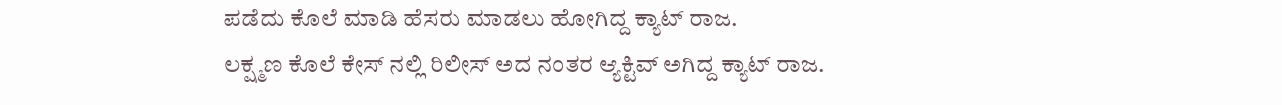ಪಡೆದು ಕೊಲೆ ಮಾಡಿ ಹೆಸರು ಮಾಡಲು ಹೋಗಿದ್ದ ಕ್ಯಾಟ್ ರಾಜ.
ಲಕ್ಷ್ಮಣ ಕೊಲೆ ಕೇಸ್ ನಲ್ಲಿ ರಿಲೀಸ್ ಅದ ನಂತರ ಆ್ಯಕ್ಟಿವ್ ಅಗಿದ್ದ ಕ್ಯಾಟ್ ರಾಜ.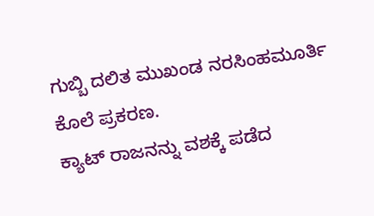ಗುಬ್ಬಿ ದಲಿತ ಮುಖಂಡ ನರಸಿಂಹಮೂರ್ತಿ ಕೊಲೆ ಪ್ರಕರಣ.
ಕ್ಯಾಟ್ ರಾಜನನ್ನು ವಶಕ್ಕೆ ಪಡೆದ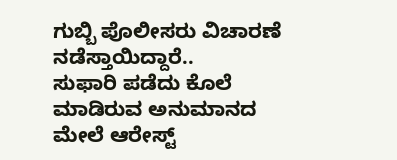ಗುಬ್ಬಿ ಪೊಲೀಸರು ವಿಚಾರಣೆ ನಡೆಸ್ತಾಯಿದ್ದಾರೆ..
ಸುಫಾರಿ ಪಡೆದು ಕೊಲೆ ಮಾಡಿರುವ ಅನುಮಾನದ ಮೇಲೆ ಆರೇಸ್ಟ್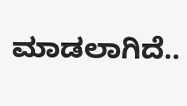ಮಾಡಲಾಗಿದೆ..